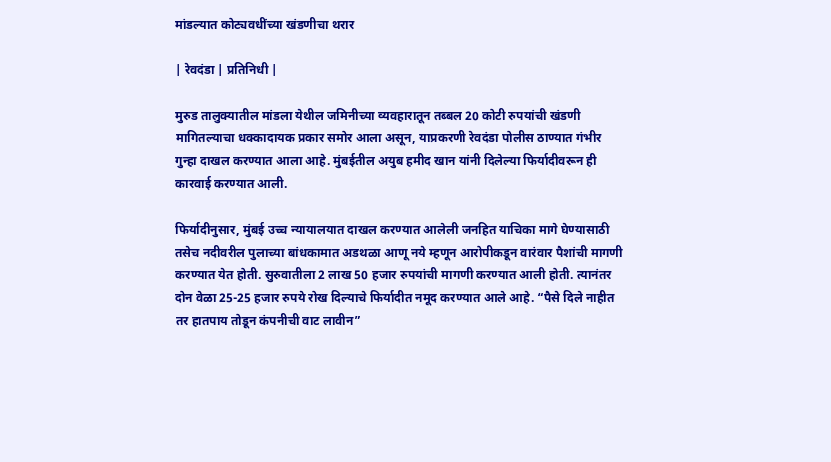मांडल्यात कोट्यवधींच्या खंडणीचा थरार

| रेवदंडा | प्रतिनिधी |

मुरुड तालुक्यातील मांडला येथील जमिनीच्या व्यवहारातून तब्बल 20 कोटी रुपयांची खंडणी मागितल्याचा धक्कादायक प्रकार समोर आला असून, याप्रकरणी रेवदंडा पोलीस ठाण्यात गंभीर गुन्हा दाखल करण्यात आला आहे. मुंबईतील अयुब हमीद खान यांनी दिलेल्या फिर्यादीवरून ही कारवाई करण्यात आली.

फिर्यादीनुसार, मुंबई उच्च न्यायालयात दाखल करण्यात आलेली जनहित याचिका मागे घेण्यासाठी तसेच नदीवरील पुलाच्या बांधकामात अडथळा आणू नये म्हणून आरोपीकडून वारंवार पैशांची मागणी करण्यात येत होती. सुरुवातीला 2 लाख 50 हजार रुपयांची मागणी करण्यात आली होती. त्यानंतर दोन वेळा 25-25 हजार रुपये रोख दिल्याचे फिर्यादीत नमूद करण्यात आले आहे. “पैसे दिले नाहीत तर हातपाय तोडून कंपनीची वाट लावीन”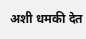अशी धमकी देत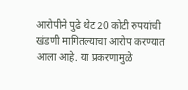आरोपीने पुढे थेट 20 कोटी रुपयांची खंडणी मागितल्याचा आरोप करण्यात आला आहे. या प्रकरणामुळे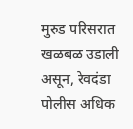मुरुड परिसरात खळबळ उडाली असून, रेवदंडा पोलीस अधिक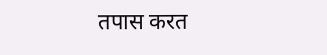तपास करत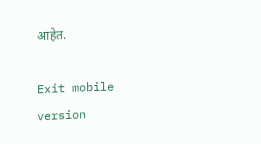आहेत.

Exit mobile version